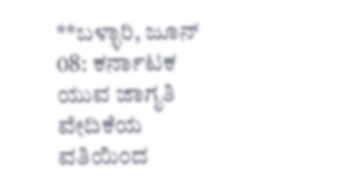**ಬಳ್ಳಾರಿ, ಜೂನ್ 08: ಕರ್ನಾಟಕ ಯುವ ಜಾಗೃತಿ ವೇದಿಕೆಯ ವತಿಯಿಂದ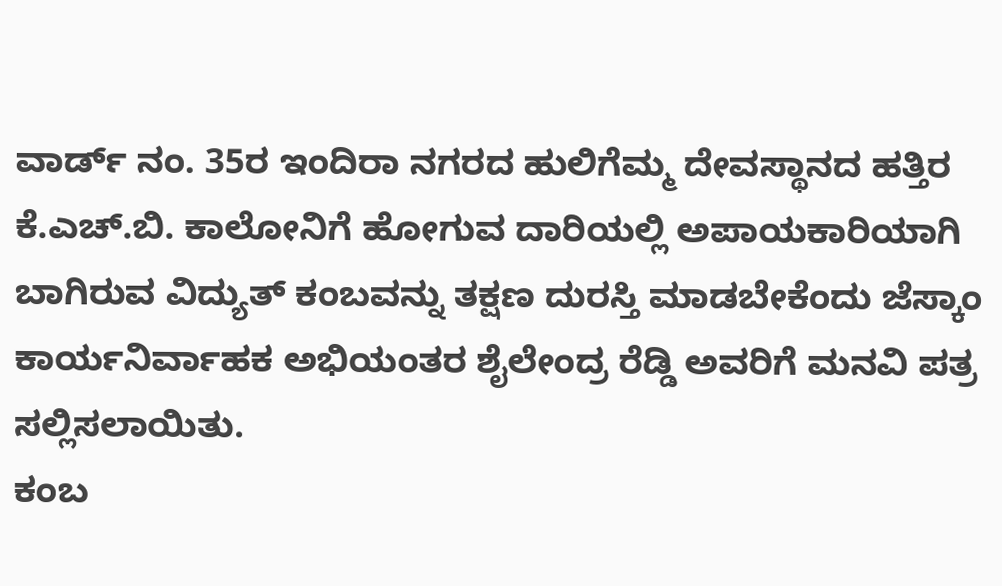ವಾರ್ಡ್ ನಂ. 35ರ ಇಂದಿರಾ ನಗರದ ಹುಲಿಗೆಮ್ಮ ದೇವಸ್ಥಾನದ ಹತ್ತಿರ ಕೆ.ಎಚ್.ಬಿ. ಕಾಲೋನಿಗೆ ಹೋಗುವ ದಾರಿಯಲ್ಲಿ ಅಪಾಯಕಾರಿಯಾಗಿ ಬಾಗಿರುವ ವಿದ್ಯುತ್ ಕಂಬವನ್ನು ತಕ್ಷಣ ದುರಸ್ತಿ ಮಾಡಬೇಕೆಂದು ಜೆಸ್ಕಾಂ ಕಾರ್ಯನಿರ್ವಾಹಕ ಅಭಿಯಂತರ ಶೈಲೇಂದ್ರ ರೆಡ್ಡಿ ಅವರಿಗೆ ಮನವಿ ಪತ್ರ ಸಲ್ಲಿಸಲಾಯಿತು.
ಕಂಬ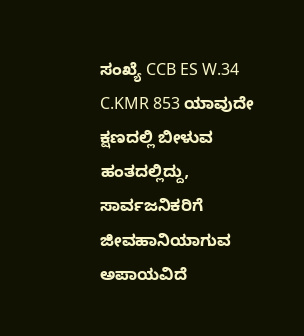ಸಂಖ್ಯೆ CCB ES W.34 C.KMR 853 ಯಾವುದೇ ಕ್ಷಣದಲ್ಲಿ ಬೀಳುವ ಹಂತದಲ್ಲಿದ್ದು, ಸಾರ್ವಜನಿಕರಿಗೆ ಜೀವಹಾನಿಯಾಗುವ ಅಪಾಯವಿದೆ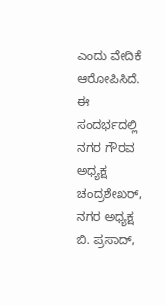ಎಂದು ವೇದಿಕೆ ಆರೋಪಿಸಿದೆ.
ಈ ಸಂದರ್ಭದಲ್ಲಿ ನಗರ ಗೌರವ ಅಧ್ಯಕ್ಷ ಚಂದ್ರಶೇಖರ್, ನಗರ ಅಧ್ಯಕ್ಷ ಬಿ. ಪ್ರಸಾದ್,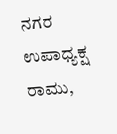ನಗರ ಉಪಾಧ್ಯಕ್ಷ ರಾಮು,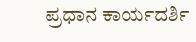ಪ್ರಧಾನ ಕಾರ್ಯದರ್ಶಿ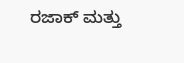ರಜಾಕ್ ಮತ್ತು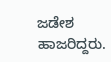ಜಡೇಶ ಹಾಜರಿದ್ದರು.